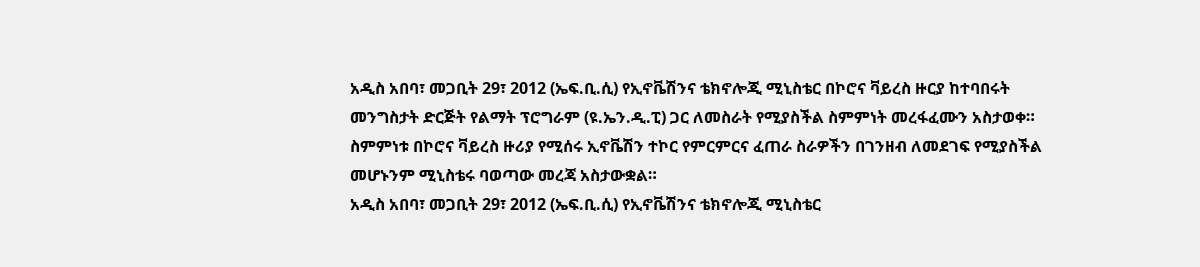አዲስ አበባ፣ መጋቢት 29፣ 2012 (ኤፍ.ቢ.ሲ) የኢኖቬሽንና ቴክኖሎጂ ሚኒስቴር በኮሮና ቫይረስ ዙርያ ከተባበሩት መንግስታት ድርጅት የልማት ፕሮግራም (ዩ.ኤን.ዲ.ፒ) ጋር ለመስራት የሚያስችል ስምምነት መረፋፈሙን አስታወቀ።
ስምምነቱ በኮሮና ቫይረስ ዙሪያ የሚሰሩ ኢኖቬሽን ተኮር የምርምርና ፈጠራ ስራዎችን በገንዘብ ለመደገፍ የሚያስችል መሆኑንም ሚኒስቴሩ ባወጣው መረጃ አስታውቋል።
አዲስ አበባ፣ መጋቢት 29፣ 2012 (ኤፍ.ቢ.ሲ) የኢኖቬሽንና ቴክኖሎጂ ሚኒስቴር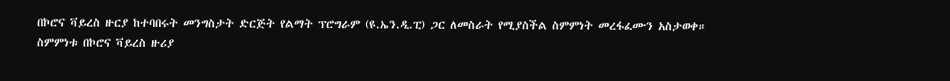በኮሮና ቫይረስ ዙርያ ከተባበሩት መንግስታት ድርጅት የልማት ፕሮግራም (ዩ.ኤን.ዲ.ፒ) ጋር ለመስራት የሚያስችል ስምምነት መረፋፈሙን አስታወቀ።
ስምምነቱ በኮሮና ቫይረስ ዙሪያ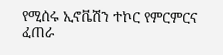የሚሰሩ ኢኖቬሽን ተኮር የምርምርና ፈጠራ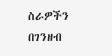ስራዎችን በገንዘብ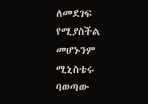ለመደገፍ የሚያስችል መሆኑንም ሚኒስቴሩ ባወጣው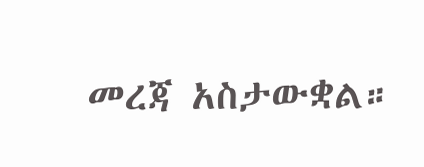መረጃ አስታውቋል።